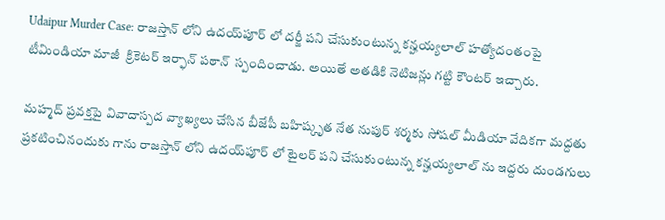Udaipur Murder Case: రాజస్తాన్ లోని ఉద‌య్‌పూర్ లో దర్జీ పని చేసుకుంటున్న కన్హయ్యలాల్ హత్యోదంతంపై  టీమిండియా మాజీ  క్రికెటర్ ఇర్ఫాన్ పఠాన్  స్పందించాడు. అయితే అతడికి నెటిజన్లు గట్టి కౌంటర్ ఇచ్చారు.

మహ్మద్ ప్రవక్తపై వివాదాస్పద వ్యాఖ్యలు చేసిన బీజేపీ బహిష్కృత నేత నుపుర్ శర్మకు సోషల్ మీడియా వేదికగా మద్దతు ప్రకటించినందుకు గాను రాజస్తాన్ లోని ఉద‌య్‌పూర్ లో టైలర్ పని చేసుకుంటున్న కన్హయ్యలాల్ ను ఇద్దరు దుండగులు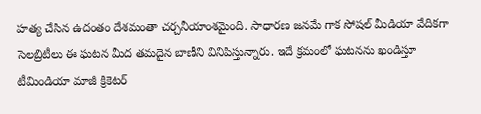హత్య చేసిన ఉదంతం దేశమంతా చర్చనీయాంశమైంది. సాధారణ జనమే గాక సోషల్ మీడియా వేదికగా సెలబ్రిటీలు ఈ ఘటన మీద తమదైన బాణీని వినిపిస్తున్నారు. ఇదే క్రమంలో ఘటనను ఖండిస్తూ టీమిండియా మాజీ క్రికెటర్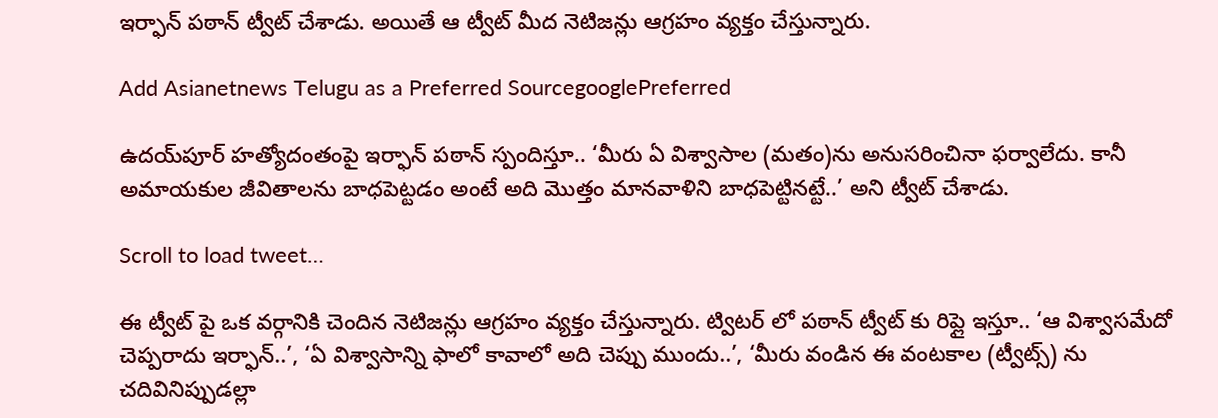ఇర్ఫాన్ పఠాన్ ట్వీట్ చేశాడు. అయితే ఆ ట్వీట్ మీద నెటిజన్లు ఆగ్రహం వ్యక్తం చేస్తున్నారు.

Add Asianetnews Telugu as a Preferred SourcegooglePreferred

ఉద‌య్‌పూర్ హత్యోదంతంపై ఇర్ఫాన్ పఠాన్ స్పందిస్తూ.. ‘మీరు ఏ విశ్వాసాల (మతం)ను అనుసరించినా ఫర్వాలేదు. కానీ అమాయకుల జీవితాలను బాధపెట్టడం అంటే అది మొత్తం మానవాళిని బాధపెట్టినట్టే..’ అని ట్వీట్ చేశాడు.

Scroll to load tweet…

ఈ ట్వీట్ పై ఒక వర్గానికి చెందిన నెటిజన్లు ఆగ్రహం వ్యక్తం చేస్తున్నారు. ట్విటర్ లో పఠాన్ ట్వీట్ కు రిప్లై ఇస్తూ.. ‘ఆ విశ్వాసమేదో చెప్పరాదు ఇర్ఫాన్..’, ‘ఏ విశ్వాసాన్ని ఫాలో కావాలో అది చెప్పు ముందు..’, ‘మీరు వండిన ఈ వంటకాల (ట్వీట్స్) ను చదివినిప్పుడల్లా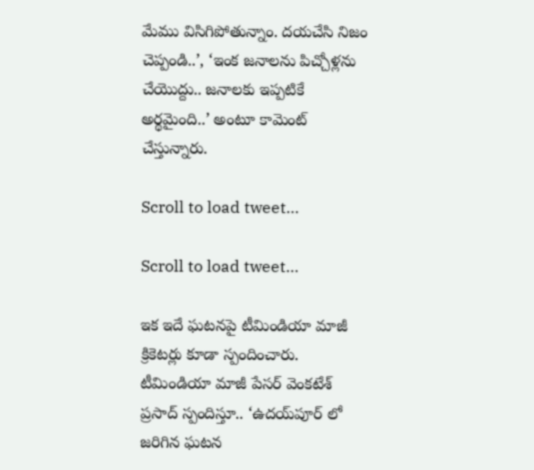మేము విసిగిపోతున్నాం. దయచేసి నిజం చెప్పండి..’, ‘ఇంక జనాలను పిచ్చోళ్లను చేయొద్దు.. జనాలకు ఇప్పటికే అర్థమైంది..’ అంటూ కామెంట్ చేస్తున్నారు.

Scroll to load tweet…

Scroll to load tweet…

ఇక ఇదే ఘటనపై టీమిండియా మాజీ క్రికెటర్లు కూడా స్పందించారు. టీమిండియా మాజీ పేసర్ వెంకటేశ్ ప్రసాద్ స్పందిస్తూ.. ‘ఉద‌య్‌పూర్ లో జరిగిన ఘటన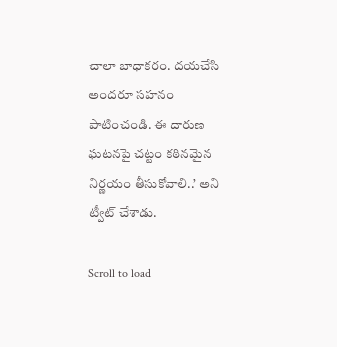చాలా బాధాకరం. దయచేసి అందరూ సహనం పాటించండి. ఈ దారుణ ఘటనపై చట్టం కఠినమైన నిర్ణయం తీసుకోవాలి..’ అని ట్వీట్ చేశాడు.

Scroll to load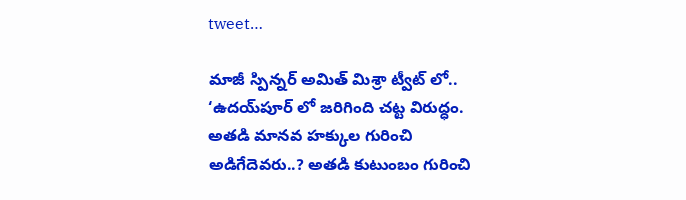tweet…

మాజీ స్పిన్నర్ అమిత్ మిశ్రా ట్వీట్ లో.. ‘ఉద‌య్‌పూర్ లో జరిగింది చట్ట విరుద్ధం. అతడి మానవ హక్కుల గురించి అడిగేదెవరు..? అతడి కుటుంబం గురించి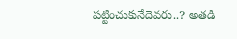పట్టించుకునేదెవరు..? అతడి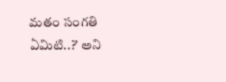మతం సంగతి ఏమిటి..?’ అని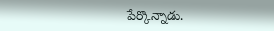పేర్కొన్నాడు.